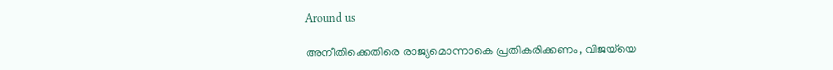Around us

അനീതിക്കെതിരെ രാജ്യമൊന്നാകെ പ്രതികരിക്കണം, വിജയ്‌യെ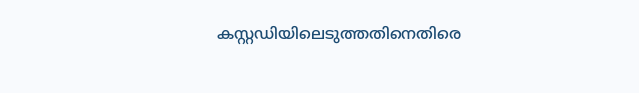കസ്റ്റഡിയിലെടുത്തതിനെതിരെ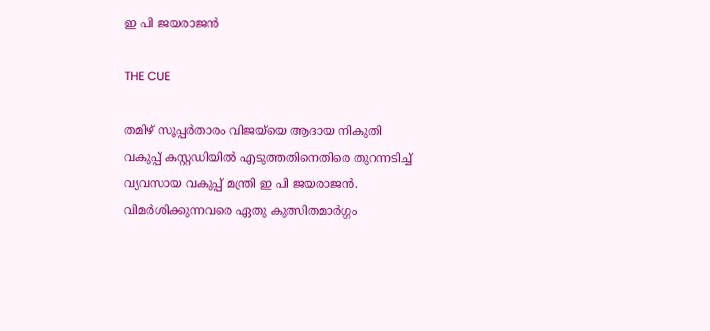ഇ പി ജയരാജന്‍

THE CUE

തമിഴ് സൂപ്പര്‍താരം വിജയ്‌യെ ആദായ നികുതി വകുപ്പ് കസ്റ്റഡിയില്‍ എടുത്തതിനെതിരെ തുറന്നടിച്ച് വ്യവസായ വകുപ്പ് മന്ത്രി ഇ പി ജയരാജന്‍. വിമര്‍ശിക്കുന്നവരെ ഏതു കുത്സിതമാര്‍ഗ്ഗം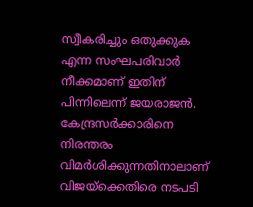സ്വീകരിച്ചും ഒതുക്കുക എന്ന സംഘപരിവാര്‍ നീക്കമാണ് ഇതിന് പിന്നിലെന്ന് ജയരാജന്‍. കേന്ദ്രസര്‍ക്കാരിനെ നിരന്തരം വിമര്‍ശിക്കുന്നതിനാലാണ് വിജയ്‌ക്കെതിരെ നടപടി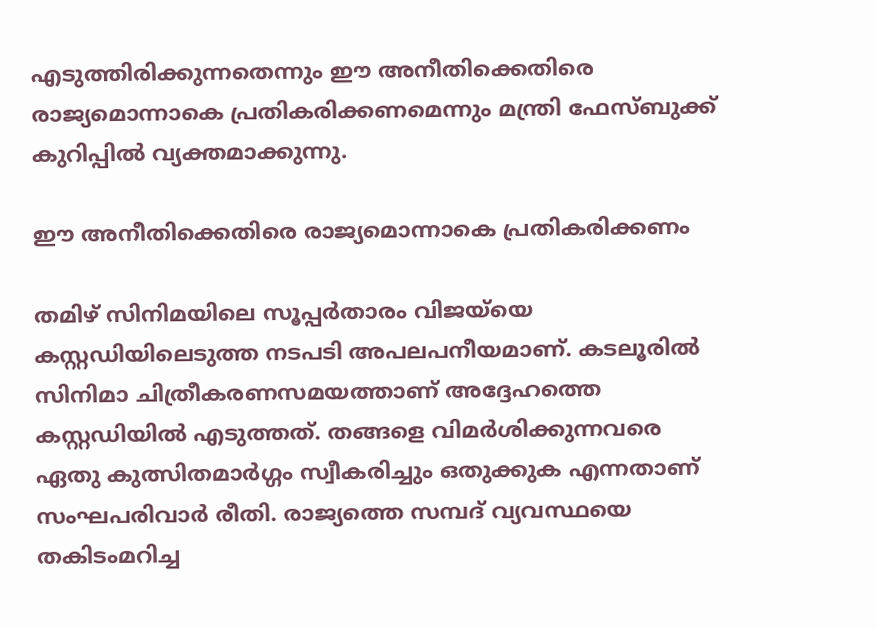എടുത്തിരിക്കുന്നതെന്നും ഈ അനീതിക്കെതിരെ രാജ്യമൊന്നാകെ പ്രതികരിക്കണമെന്നും മന്ത്രി ഫേസ്ബുക്ക് കുറിപ്പില്‍ വ്യക്തമാക്കുന്നു.

ഈ അനീതിക്കെതിരെ രാജ്യമൊന്നാകെ പ്രതികരിക്കണം

തമിഴ് സിനിമയിലെ സൂപ്പര്‍താരം വിജയ്‌യെ കസ്റ്റഡിയിലെടുത്ത നടപടി അപലപനീയമാണ്. കടലൂരില്‍ സിനിമാ ചിത്രീകരണസമയത്താണ് അദ്ദേഹത്തെ കസ്റ്റഡിയില്‍ എടുത്തത്. തങ്ങളെ വിമര്‍ശിക്കുന്നവരെ ഏതു കുത്സിതമാര്‍ഗ്ഗം സ്വീകരിച്ചും ഒതുക്കുക എന്നതാണ് സംഘപരിവാര്‍ രീതി. രാജ്യത്തെ സമ്പദ് വ്യവസ്ഥയെ തകിടംമറിച്ച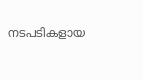നടപടികളായ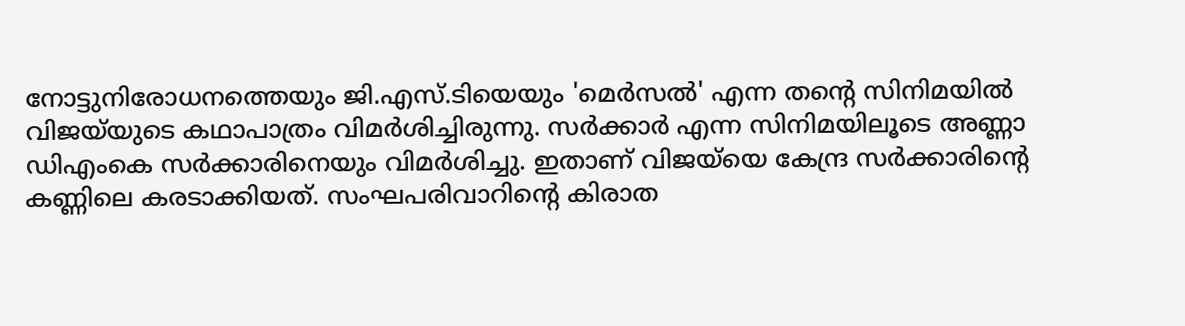നോട്ടുനിരോധനത്തെയും ജി.എസ്.ടിയെയും 'മെര്‍സല്‍' എന്ന തന്റെ സിനിമയില്‍ വിജയ്‌യുടെ കഥാപാത്രം വിമര്‍ശിച്ചിരുന്നു. സര്‍ക്കാര്‍ എന്ന സിനിമയിലൂടെ അണ്ണാ ഡിഎംകെ സര്‍ക്കാരിനെയും വിമര്‍ശിച്ചു. ഇതാണ് വിജയ്‌യെ കേന്ദ്ര സര്‍ക്കാരിന്റെ കണ്ണിലെ കരടാക്കിയത്. സംഘപരിവാറിന്റെ കിരാത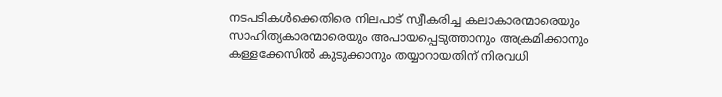നടപടികള്‍ക്കെതിരെ നിലപാട് സ്വീകരിച്ച കലാകാരന്മാരെയും സാഹിത്യകാരന്മാരെയും അപായപ്പെടുത്താനും അക്രമിക്കാനും കള്ളക്കേസില്‍ കുടുക്കാനും തയ്യാറായതിന് നിരവധി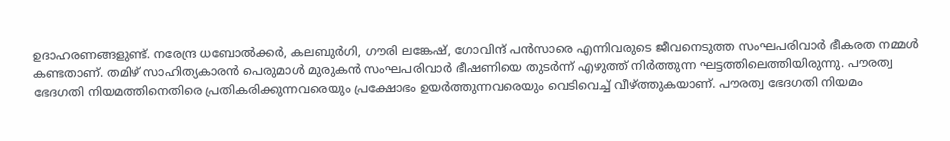ഉദാഹരണങ്ങളുണ്ട്. നരേന്ദ്ര ധബോല്‍ക്കര്‍, കലബുര്‍ഗി, ഗൗരി ലങ്കേഷ്, ഗോവിന്ദ് പന്‍സാരെ എന്നിവരുടെ ജീവനെടുത്ത സംഘപരിവാര്‍ ഭീകരത നമ്മള്‍ കണ്ടതാണ്. തമിഴ് സാഹിത്യകാരന്‍ പെരുമാള്‍ മുരുകന്‍ സംഘപരിവാര്‍ ഭീഷണിയെ തുടര്‍ന്ന് എഴുത്ത് നിര്‍ത്തുന്ന ഘട്ടത്തിലെത്തിയിരുന്നു. പൗരത്വ ഭേദഗതി നിയമത്തിനെതിരെ പ്രതികരിക്കുന്നവരെയും പ്രക്ഷോഭം ഉയര്‍ത്തുന്നവരെയും വെടിവെച്ച് വീഴ്ത്തുകയാണ്. പൗരത്വ ഭേദഗതി നിയമം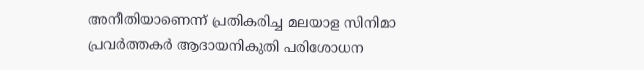അനീതിയാണെന്ന് പ്രതികരിച്ച മലയാള സിനിമാ പ്രവര്‍ത്തകര്‍ ആദായനികുതി പരിശോധന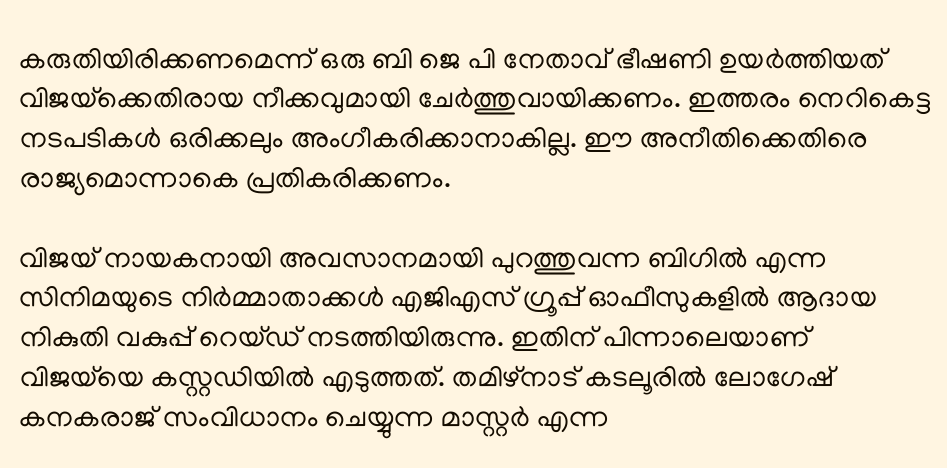കരുതിയിരിക്കണമെന്ന് ഒരു ബി ജെ പി നേതാവ് ഭീഷണി ഉയര്‍ത്തിയത് വിജയ്‌ക്കെതിരായ നീക്കവുമായി ചേര്‍ത്തുവായിക്കണം. ഇത്തരം നെറികെട്ട നടപടികള്‍ ഒരിക്കലും അംഗീകരിക്കാനാകില്ല. ഈ അനീതിക്കെതിരെ രാജ്യമൊന്നാകെ പ്രതികരിക്കണം.

വിജയ് നായകനായി അവസാനമായി പുറത്തുവന്ന ബിഗില്‍ എന്ന സിനിമയുടെ നിര്‍മ്മാതാക്കള്‍ എജിഎസ് ഗ്രൂപ്പ് ഓഫീസുകളില്‍ ആദായ നികുതി വകുപ്പ് റെയ്ഡ് നടത്തിയിരുന്നു. ഇതിന് പിന്നാലെയാണ് വിജയ്‌യെ കസ്റ്റഡിയില്‍ എടുത്തത്. തമിഴ്‌നാട് കടലൂരില്‍ ലോഗേഷ് കനകരാജ് സംവിധാനം ചെയ്യുന്ന മാസ്റ്റര്‍ എന്ന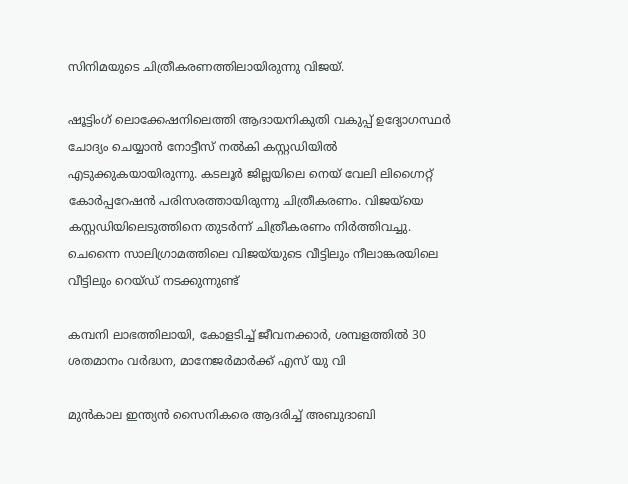സിനിമയുടെ ചിത്രീകരണത്തിലായിരുന്നു വിജയ്.

ഷൂട്ടിംഗ് ലൊക്കേഷനിലെത്തി ആദായനികുതി വകുപ്പ് ഉദ്യോഗസ്ഥര്‍ ചോദ്യം ചെയ്യാന്‍ നോട്ടീസ് നല്‍കി കസ്റ്റഡിയില്‍ എടുക്കുകയായിരുന്നു. കടലൂര്‍ ജില്ലയിലെ നെയ് വേലി ലിഗ്നൈറ്റ് കോര്‍പ്പറേഷന്‍ പരിസരത്തായിരുന്നു ചിത്രീകരണം. വിജയ്‌യെ കസ്റ്റഡിയിലെടുത്തിനെ തുടര്‍ന്ന് ചിത്രീകരണം നിര്‍ത്തിവച്ചു. ചെന്നൈ സാലിഗ്രാമത്തിലെ വിജയ്‌യുടെ വീട്ടിലും നീലാങ്കരയിലെ വീട്ടിലും റെയ്ഡ് നടക്കുന്നുണ്ട്

കമ്പനി ലാഭത്തിലായി, കോളടിച്ച് ജീവനക്കാർ, ശമ്പളത്തില്‍ 30 ശതമാനം വർദ്ധന, മാനേജർമാർക്ക് എസ് യു വി

മുൻകാല ഇന്ത്യൻ സൈനികരെ ആദരിച്ച് അബുദാബി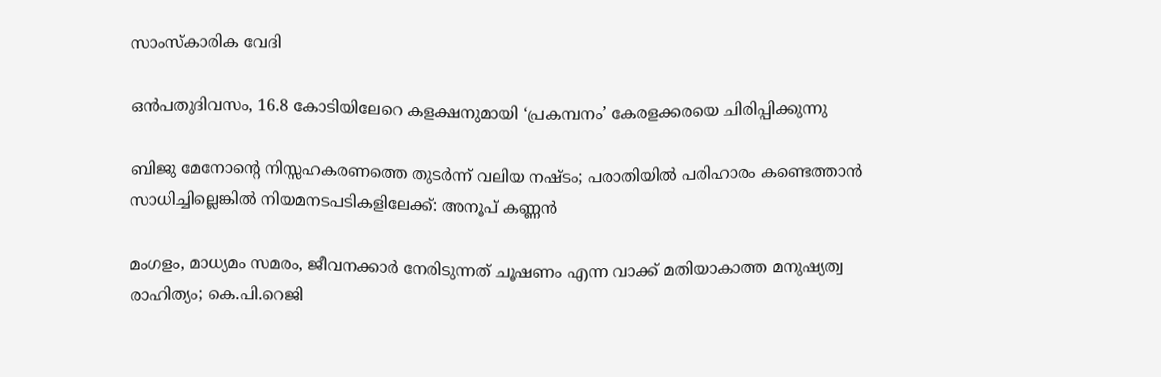സാംസ്കാരിക വേദി

ഒൻപതുദിവസം, 16.8 കോടിയിലേറെ കളക്ഷനുമായി ‘പ്രകമ്പനം’ കേരളക്കരയെ ചിരിപ്പിക്കുന്നു

ബിജു മേനോന്റെ നിസ്സഹകരണത്തെ തുടർന്ന് വലിയ നഷ്ടം; പരാതിയിൽ പരിഹാരം കണ്ടെത്താൻ സാധിച്ചില്ലെങ്കിൽ നിയമനടപടികളിലേക്ക്: അനൂപ് കണ്ണൻ

മംഗളം, മാധ്യമം സമരം, ജീവനക്കാര്‍ നേരിടുന്നത് ചൂഷണം എന്ന വാക്ക് മതിയാകാത്ത മനുഷ്യത്വ രാഹിത്യം; കെ.പി.റെജി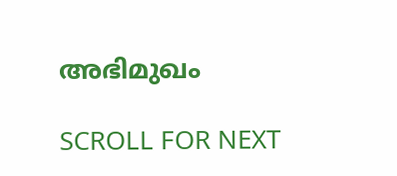അഭിമുഖം

SCROLL FOR NEXT